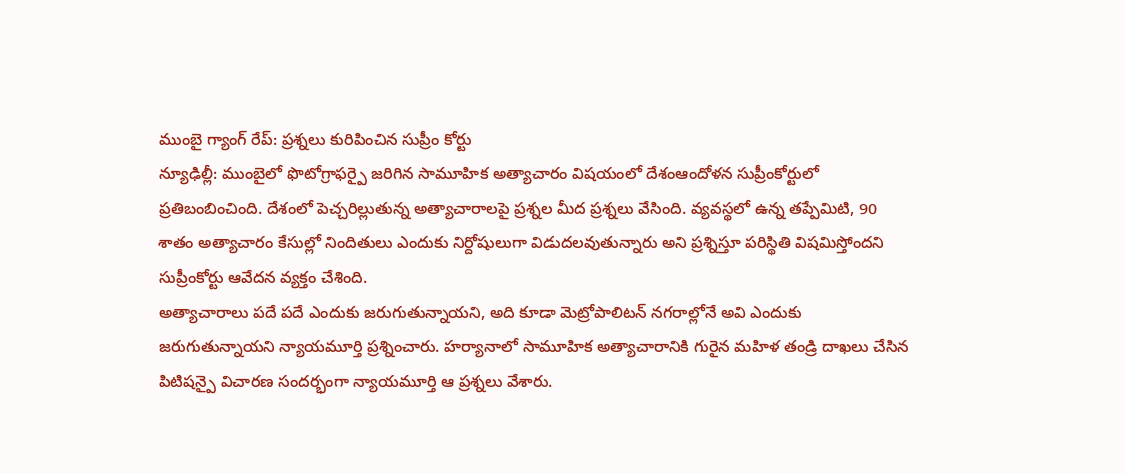ముంబై గ్యాంగ్ రేప్: ప్రశ్నలు కురిపించిన సుప్రీం కోర్టు
న్యూఢిల్లీ: ముంబైలో ఫొటోగ్రాఫర్పై జరిగిన సామూహిక అత్యాచారం విషయంలో దేశంఆందోళన సుప్రీంకోర్టులో ప్రతిబంబించింది. దేశంలో పెచ్చరిల్లుతున్న అత్యాచారాలపై ప్రశ్నల మీద ప్రశ్నలు వేసింది. వ్యవస్థలో ఉన్న తప్పేమిటి, 90 శాతం అత్యాచారం కేసుల్లో నిందితులు ఎందుకు నిర్దోషులుగా విడుదలవుతున్నారు అని ప్రశ్నిస్తూ పరిస్థితి విషమిస్తోందని సుప్రీంకోర్టు ఆవేదన వ్యక్తం చేశింది.
అత్యాచారాలు పదే పదే ఎందుకు జరుగుతున్నాయని, అది కూడా మెట్రోపాలిటన్ నగరాల్లోనే అవి ఎందుకు జరుగుతున్నాయని న్యాయమూర్తి ప్రశ్నించారు. హర్యానాలో సామూహిక అత్యాచారానికి గురైన మహిళ తండ్రి దాఖలు చేసిన పిటిషన్పై విచారణ సందర్భంగా న్యాయమూర్తి ఆ ప్రశ్నలు వేశారు.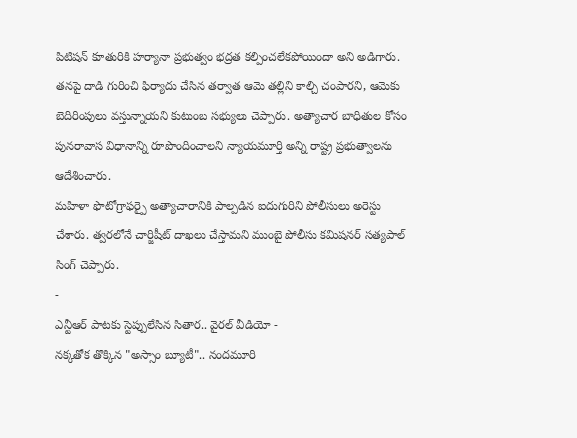పిటిషన్ కూతురికి హర్యానా ప్రభుత్వం భద్రత కల్పించలేకపోయిందా అని అడిగారు. తనపై దాడి గురించి ఫిర్యాదు చేసిన తర్వాత ఆమె తల్లిని కాల్చి చంపారని, ఆమెకు బెదిరింపులు వస్తున్నాయని కుటుంబ సభ్యులు చెప్పారు. అత్యాచార బాధితుల కోసం పునరావాస విధానాన్ని రూపొందించాలని న్యాయమూర్తి అన్ని రాష్ట్ర ప్రభుత్వాలను ఆదేశించారు.
మహిళా ఫొటోగ్రాఫర్పై అత్యాచారానికి పాల్పడిన ఐదుగురిని పోలీసులు అరెస్టు చేశారు. త్వరలోనే చార్జిషీట్ దాఖలు చేస్తామని ముంబై పోలీసు కమిషనర్ సత్యపాల్ సింగ్ చెప్పారు.
-
ఎన్టీఆర్ పాటకు స్టెప్పులేసిన సితార.. వైరల్ వీడియో -
నక్కతోక తొక్కిన "అస్సాం బ్యూటీ".. నందమూరి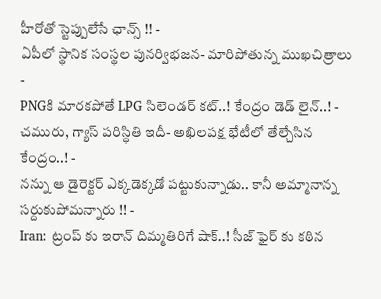హీరోతో స్టెప్పులేసే ఛాన్స్ !! -
ఏపీలో స్థానిక సంస్థల పునర్విభజన- మారిపోతున్న ముఖచిత్రాలు -
PNGకి మారకపోతే LPG సిలెండర్ కట్..! కేంద్రం డెడ్ లైన్..! -
చమురు, గ్యాస్ పరిస్ధితి ఇదీ- అఖిలపక్ష భేటీలో తేల్చేసిన కేంద్రం..! -
నన్ను ఆ డైరెక్టర్ ఎక్కడెక్కడో పట్టుకున్నాడు.. కానీ అమ్మానాన్న సర్దుకుపోమన్నారు !! -
Iran: ట్రంప్ కు ఇరాన్ దిమ్మతిరిగే షాక్..! సీజ్ ఫైర్ కు కఠిన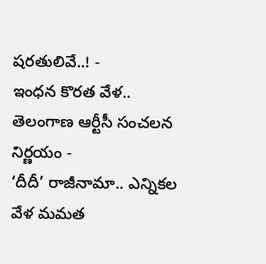షరతులివే..! -
ఇంధన కొరత వేళ.. తెలంగాణ ఆర్టీసీ సంచలన నిర్ణయం -
‘దీదీ’ రాజీనామా.. ఎన్నికల వేళ మమత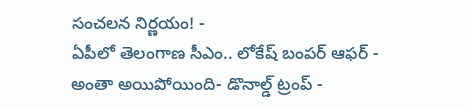సంచలన నిర్ణయం! -
ఏపీలో తెలంగాణ సీఎం.. లోకేష్ బంపర్ ఆఫర్ -
అంతా అయిపోయింది- డొనాల్డ్ ట్రంప్ -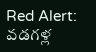Red Alert: వడగళ్ల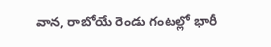వాన, రాబోయే రెండు గంటల్లో భారీ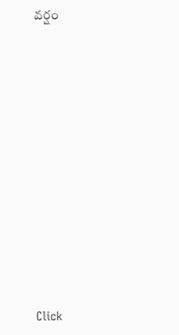వర్షం












Click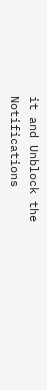it and Unblock the Notifications